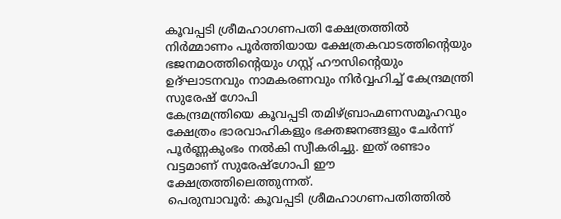കൂവപ്പടി ശ്രീമഹാഗണപതി ക്ഷേത്രത്തിൽ നിർമ്മാണം പൂർത്തിയായ ക്ഷേത്രകവാടത്തിന്റെയും ഭജനമഠത്തിന്റെയും ഗസ്റ്റ് ഹൗസിന്റെയും ഉദ്ഘാടനവും നാമകരണവും നിർവ്വഹിച്ച് കേന്ദ്രമന്ത്രി സുരേഷ് ഗോപി
കേന്ദ്രമന്ത്രിയെ കൂവപ്പടി തമിഴ്ബ്രാഹ്മണസമൂഹവും ക്ഷേത്രം ഭാരവാഹികളും ഭക്തജനങ്ങളും ചേർന്ന് പൂർണ്ണകുംഭം നൽകി സ്വീകരിച്ചു. ഇത് രണ്ടാം വട്ടമാണ് സുരേഷ്ഗോപി ഈ ക്ഷേത്രത്തിലെത്തുന്നത്.
പെരുമ്പാവൂർ: കൂവപ്പടി ശ്രീമഹാഗണപതിത്തിൽ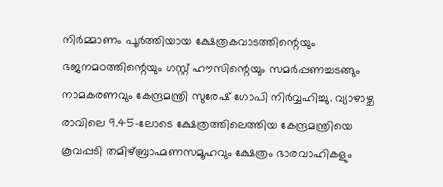നിർമ്മാണം പൂർത്തിയായ ക്ഷേത്രകവാടത്തിന്റെയും ഭജനമഠത്തിന്റെയും ഗസ്റ്റ് ഹൗസിന്റെയും സമർപ്പണച്ചടങ്ങും നാമകരണവും കേന്ദ്രമന്ത്രി സുരേഷ് ഗോപി നിർവ്വഹിച്ചു. വ്യാഴാഴ്ച രാവിലെ 9.45-ലോടെ ക്ഷേത്രത്തിലെത്തിയ കേന്ദ്രമന്ത്രിയെ കൂവപ്പടി തമിഴ്ബ്രാഹ്മണസമൂഹവും ക്ഷേത്രം ഭാരവാഹികളും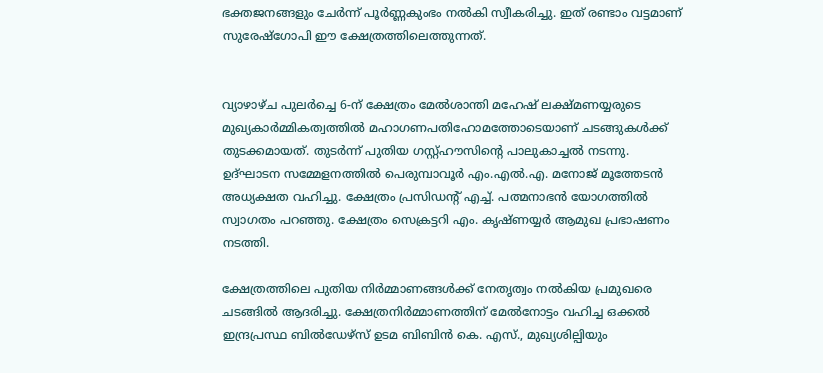ഭക്തജനങ്ങളും ചേർന്ന് പൂർണ്ണകുംഭം നൽകി സ്വീകരിച്ചു. ഇത് രണ്ടാം വട്ടമാണ് സുരേഷ്ഗോപി ഈ ക്ഷേത്രത്തിലെത്തുന്നത്.


വ്യാഴാഴ്ച പുലർച്ചെ 6-ന് ക്ഷേത്രം മേൽശാന്തി മഹേഷ് ലക്ഷ്മണയ്യരുടെ മുഖ്യകാർമ്മികത്വത്തിൽ മഹാഗണപതിഹോമത്തോടെയാണ് ചടങ്ങുകൾക്ക് തുടക്കമായത്. തുടർന്ന് പുതിയ ഗസ്റ്റ്ഹൗസിന്റെ പാലുകാച്ചൽ നടന്നു. ഉദ്ഘാടന സമ്മേളനത്തിൽ പെരുമ്പാവൂർ എം.എൽ.എ. മനോജ് മൂത്തേടൻ അധ്യക്ഷത വഹിച്ചു. ക്ഷേത്രം പ്രസിഡന്റ് എച്ച്. പത്മനാഭൻ യോഗത്തിൽ സ്വാഗതം പറഞ്ഞു. ക്ഷേത്രം സെക്രട്ടറി എം. കൃഷ്ണയ്യർ ആമുഖ പ്രഭാഷണം നടത്തി.

ക്ഷേത്രത്തിലെ പുതിയ നിർമ്മാണങ്ങൾക്ക് നേതൃത്വം നൽകിയ പ്രമുഖരെ ചടങ്ങിൽ ആദരിച്ചു. ക്ഷേത്രനിർമ്മാണത്തിന് മേൽനോട്ടം വഹിച്ച ഒക്കൽ ഇന്ദ്രപ്രസ്ഥ ബിൽഡേഴ്സ് ഉടമ ബിബിൻ കെ. എസ്., മുഖ്യശില്പിയും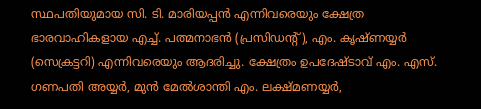സ്ഥപതിയുമായ സി. ടി. മാരിയപ്പൻ എന്നിവരെയും ക്ഷേത്ര ഭാരവാഹികളായ എച്ച്. പത്മനാഭൻ (പ്രസിഡന്റ്), എം. കൃഷ്ണയ്യർ (സെക്രട്ടറി) എന്നിവരെയും ആദരിച്ചു. ക്ഷേത്രം ഉപദേഷ്ടാവ് എം. എസ്. ഗണപതി അയ്യർ, മുൻ മേൽശാന്തി എം. ലക്ഷ്മണയ്യർ,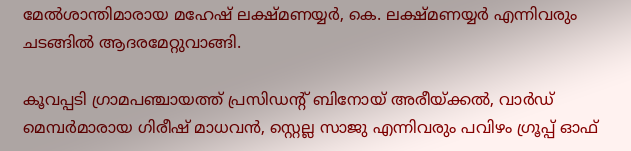മേൽശാന്തിമാരായ മഹേഷ് ലക്ഷ്മണയ്യർ, കെ. ലക്ഷ്മണയ്യർ എന്നിവരും ചടങ്ങിൽ ആദരമേറ്റുവാങ്ങി.

കൂവപ്പടി ഗ്രാമപഞ്ചായത്ത് പ്രസിഡന്റ് ബിനോയ് അരീയ്ക്കൽ, വാർഡ് മെമ്പർമാരായ ഗിരീഷ് മാധവൻ, സ്റ്റെല്ല സാജു എന്നിവരും പവിഴം ഗ്രൂപ്പ് ഓഫ്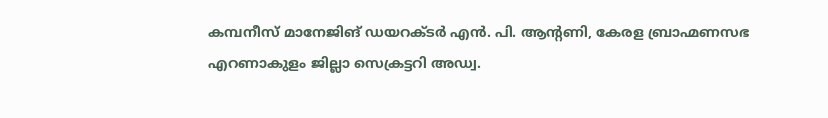കമ്പനീസ് മാനേജിങ് ഡയറക്ടർ എൻ. പി. ആന്റണി, കേരള ബ്രാഹ്മണസഭ എറണാകുളം ജില്ലാ സെക്രട്ടറി അഡ്വ.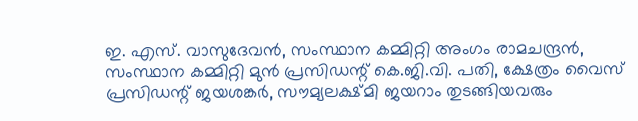ഇ. എസ്. വാസുദേവൻ, സംസ്ഥാന കമ്മിറ്റി അംഗം രാമചന്ദ്രൻ, സംസ്ഥാന കമ്മിറ്റി മുൻ പ്രസിഡന്റ് കെ.ജി.വി. പതി, ക്ഷേത്രം വൈസ് പ്രസിഡന്റ് ജയശങ്കർ, സൗമ്യലക്ഷ്മി ജയറാം തുടങ്ങിയവരും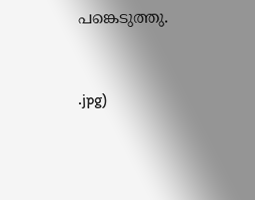പങ്കെടുത്തു.


.jpg)